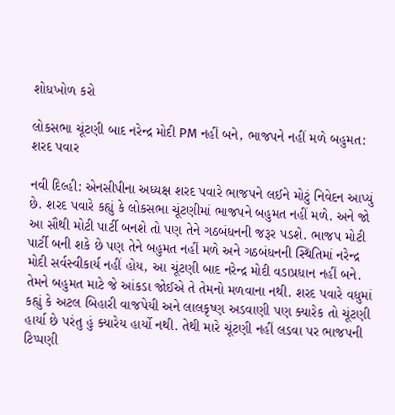શોધખોળ કરો

લોકસભા ચૂંટણી બાદ નરેન્દ્ર મોદી PM નહીં બને, ભાજપને નહીં મળે બહુમત: શરદ પવાર

નવી દિલ્હી: એનસીપીના અધ્યક્ષ શરદ પવારે ભાજપને લઈને મોટું નિવેદન આપ્યું છે. શરદ પવારે કહ્યું કે લોકસભા ચૂંટણીમાં ભાજપને બહુમત નહીં મળે. અને જો આ સૌથી મોટી પાર્ટી બનશે તો પણ તેને ગઠબંધનની જરૂર પડશે. ભાજપ મોટી પાર્ટી બની શકે છે પણ તેને બહુમત નહીં મળે અને ગઠબંધનની સ્થિતિમાં નરેન્દ્ર મોદી સર્વસ્વીકાર્ય નહીં હોય, આ ચૂંટણી બાદ નરેન્દ્ર મોદી વડાપ્રધાન નહીં બને. તેમને બહુમત માટે જે આંકડા જોઈએ તે તેમનો મળવાના નથી. શરદ પવારે વધુમાં કહ્યું કે અટલ બિહારી વાજપેયી અને લાલકૃષ્ણ અડવાણી પણ ક્યારેક તો ચૂંટણી હાર્યા છે પરંતુ હું ક્યારેય હાર્યો નથી. તેથી મારે ચૂંટણી નહીં લડવા પર ભાજપની ટિપ્પણી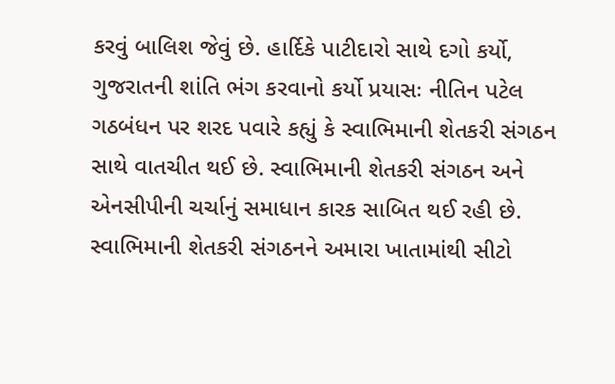કરવું બાલિશ જેવું છે. હાર્દિકે પાટીદારો સાથે દગો કર્યો, ગુજરાતની શાંતિ ભંગ કરવાનો કર્યો પ્રયાસઃ નીતિન પટેલ ગઠબંધન પર શરદ પવારે કહ્યું કે સ્વાભિમાની શેતકરી સંગઠન સાથે વાતચીત થઈ છે. સ્વાભિમાની શેતકરી સંગઠન અને એનસીપીની ચર્ચાનું સમાધાન કારક સાબિત થઈ રહી છે. સ્વાભિમાની શેતકરી સંગઠનને અમારા ખાતામાંથી સીટો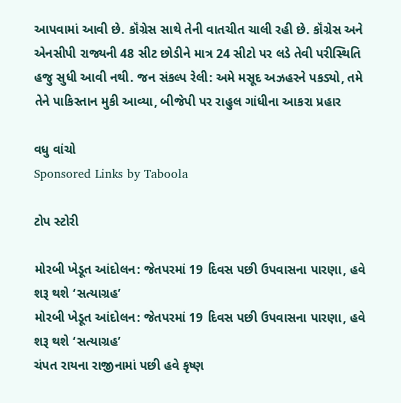આપવામાં આવી છે. કૉંગ્રેસ સાથે તેની વાતચીત ચાલી રહી છે. કૉંગ્રેસ અને એનસીપી રાજ્યની 48 સીટ છોડીને માત્ર 24 સીટો પર લડે તેવી પરીસ્થિતિ હજુ સુધી આવી નથી. જન સંકલ્પ રેલી: અમે મસૂદ અઝહરને પકડ્યો, તમે તેને પાકિસ્તાન મુકી આવ્યા, બીજેપી પર રાહુલ ગાંધીના આકરા પ્રહાર

વધુ વાંચો
Sponsored Links by Taboola

ટોપ સ્ટોરી

મોરબી ખેડૂત આંદોલન: જેતપરમાં 19 દિવસ પછી ઉપવાસના પારણા, હવે શરૂ થશે ‘સત્યાગ્રહ’
મોરબી ખેડૂત આંદોલન: જેતપરમાં 19 દિવસ પછી ઉપવાસના પારણા, હવે શરૂ થશે ‘સત્યાગ્રહ’
ચંપત રાયના રાજીનામાં પછી હવે કૃષ્ણ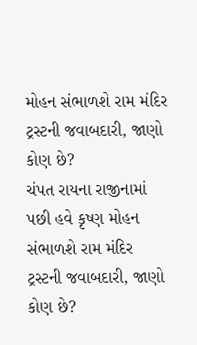મોહન સંભાળશે રામ મંદિર ટ્રસ્ટની જવાબદારી, જાણો કોણ છે?
ચંપત રાયના રાજીનામાં પછી હવે કૃષ્ણ મોહન સંભાળશે રામ મંદિર ટ્રસ્ટની જવાબદારી, જાણો કોણ છે?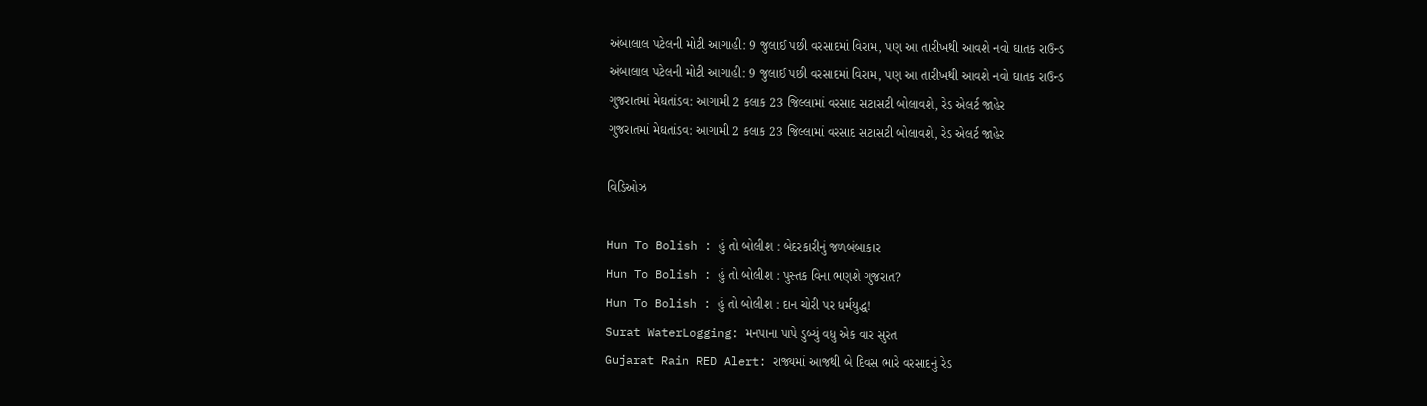અંબાલાલ પટેલની મોટી આગાહી: 9 જુલાઈ પછી વરસાદમાં વિરામ, પણ આ તારીખથી આવશે નવો ઘાતક રાઉન્ડ
અંબાલાલ પટેલની મોટી આગાહી: 9 જુલાઈ પછી વરસાદમાં વિરામ, પણ આ તારીખથી આવશે નવો ઘાતક રાઉન્ડ
ગુજરાતમાં મેઘતાંડવ: આગામી 2 કલાક 23 જિલ્લામાં વરસાદ સટાસટી બોલાવશે, રેડ એલર્ટ જાહેર
ગુજરાતમાં મેઘતાંડવ: આગામી 2 કલાક 23 જિલ્લામાં વરસાદ સટાસટી બોલાવશે, રેડ એલર્ટ જાહેર

વિડિઓઝ

Hun To Bolish : હું તો બોલીશ : બેદરકારીનું જળબંબાકાર
Hun To Bolish : હું તો બોલીશ : પુસ્તક વિના ભણશે ગુજરાત?
Hun To Bolish : હું તો બોલીશ : દાન ચોરી પર ધર્મયુદ્ધ!
Surat WaterLogging: મનપાના પાપે ડુબ્યું વધુ એક વાર સુરત
Gujarat Rain RED Alert: રાજ્યમાં આજથી બે દિવસ ભારે વરસાદનું રેડ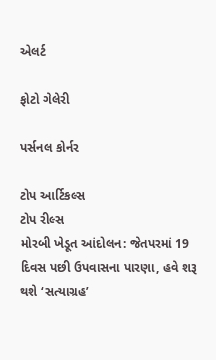એલર્ટ

ફોટો ગેલેરી

પર્સનલ કોર્નર

ટોપ આર્ટિકલ્સ
ટોપ રીલ્સ
મોરબી ખેડૂત આંદોલન: જેતપરમાં 19 દિવસ પછી ઉપવાસના પારણા, હવે શરૂ થશે ‘સત્યાગ્રહ’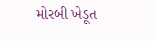મોરબી ખેડૂત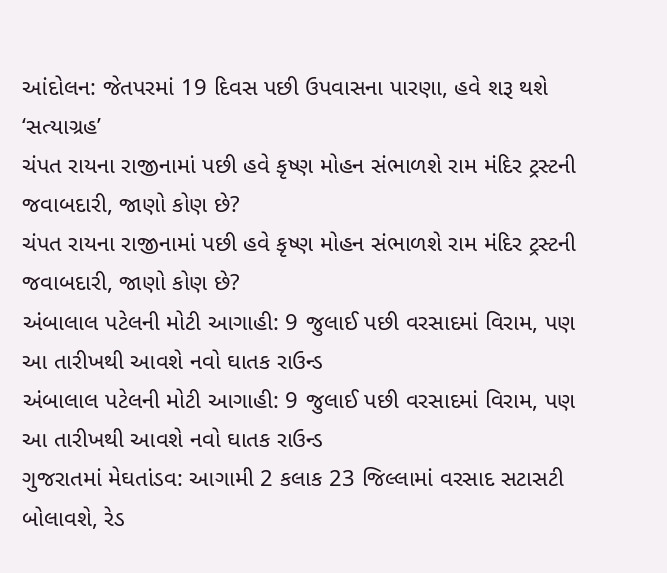આંદોલન: જેતપરમાં 19 દિવસ પછી ઉપવાસના પારણા, હવે શરૂ થશે ‘સત્યાગ્રહ’
ચંપત રાયના રાજીનામાં પછી હવે કૃષ્ણ મોહન સંભાળશે રામ મંદિર ટ્રસ્ટની જવાબદારી, જાણો કોણ છે?
ચંપત રાયના રાજીનામાં પછી હવે કૃષ્ણ મોહન સંભાળશે રામ મંદિર ટ્રસ્ટની જવાબદારી, જાણો કોણ છે?
અંબાલાલ પટેલની મોટી આગાહી: 9 જુલાઈ પછી વરસાદમાં વિરામ, પણ આ તારીખથી આવશે નવો ઘાતક રાઉન્ડ
અંબાલાલ પટેલની મોટી આગાહી: 9 જુલાઈ પછી વરસાદમાં વિરામ, પણ આ તારીખથી આવશે નવો ઘાતક રાઉન્ડ
ગુજરાતમાં મેઘતાંડવ: આગામી 2 કલાક 23 જિલ્લામાં વરસાદ સટાસટી બોલાવશે, રેડ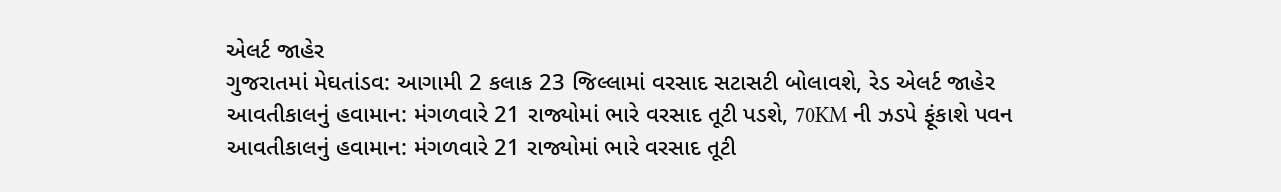એલર્ટ જાહેર
ગુજરાતમાં મેઘતાંડવ: આગામી 2 કલાક 23 જિલ્લામાં વરસાદ સટાસટી બોલાવશે, રેડ એલર્ટ જાહેર
આવતીકાલનું હવામાન: મંગળવારે 21 રાજ્યોમાં ભારે વરસાદ તૂટી પડશે, 70KM ની ઝડપે ફૂંકાશે પવન
આવતીકાલનું હવામાન: મંગળવારે 21 રાજ્યોમાં ભારે વરસાદ તૂટી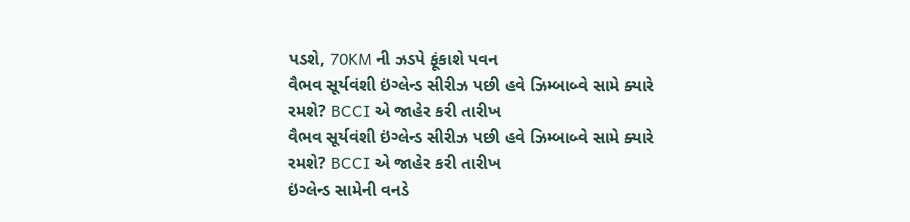પડશે, 70KM ની ઝડપે ફૂંકાશે પવન
વૈભવ સૂર્યવંશી ઇંગ્લેન્ડ સીરીઝ પછી હવે ઝિમ્બાબ્વે સામે ક્યારે રમશે? BCCI એ જાહેર કરી તારીખ
વૈભવ સૂર્યવંશી ઇંગ્લેન્ડ સીરીઝ પછી હવે ઝિમ્બાબ્વે સામે ક્યારે રમશે? BCCI એ જાહેર કરી તારીખ
ઇંગ્લેન્ડ સામેની વનડે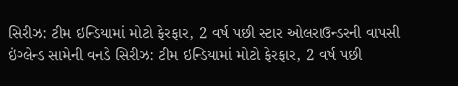સિરીઝ: ટીમ ઇન્ડિયામાં મોટો ફેરફાર, 2 વર્ષ પછી સ્ટાર ઓલરાઉન્ડરની વાપસી
ઇંગ્લેન્ડ સામેની વનડે સિરીઝ: ટીમ ઇન્ડિયામાં મોટો ફેરફાર, 2 વર્ષ પછી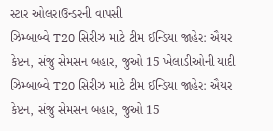સ્ટાર ઓલરાઉન્ડરની વાપસી
ઝિમ્બાબ્વે T20 સિરીઝ માટે ટીમ ઈન્ડિયા જાહેર: ઐયર કેપ્ટન, સંજુ સેમસન બહાર, જુઓ 15 ખેલાડીઓની યાદી
ઝિમ્બાબ્વે T20 સિરીઝ માટે ટીમ ઈન્ડિયા જાહેર: ઐયર કેપ્ટન, સંજુ સેમસન બહાર, જુઓ 15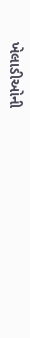ખેલાડીઓની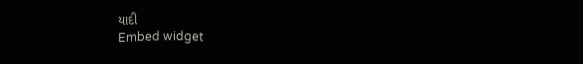યાદી
Embed widget